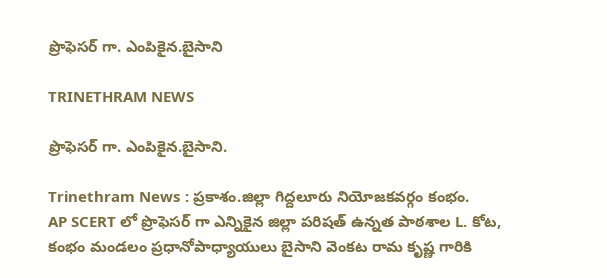ప్రొఫెసర్ గా. ఎంపికైన.బైసాని

TRINETHRAM NEWS

ప్రొఫెసర్ గా. ఎంపికైన.బైసాని.

Trinethram News : ప్రకాశం.జిల్లా గిద్దలూరు నియోజకవర్గం కంభం.
AP SCERT లో ప్రొఫెసర్ గా ఎన్నికైన జిల్లా పరిషత్ ఉన్నత పాఠశాల L. కోట, కంభం మండలం ప్రధానోపాధ్యాయులు బైసాని వెంకట రామ కృష్ణ గారికి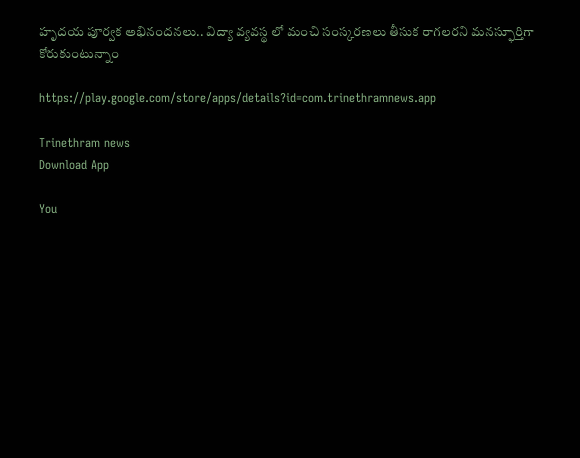హృదయ పూర్వక అభినందనలు.. విద్యా వ్యవస్థ లో మంచి సంస్కరణలు తీసుక రాగలరని మనస్ఫూర్తిగా కోరుకుంటున్నాం

https://play.google.com/store/apps/details?id=com.trinethramnews.app

Trinethram news
Download App

You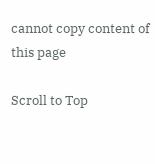cannot copy content of this page

Scroll to Top